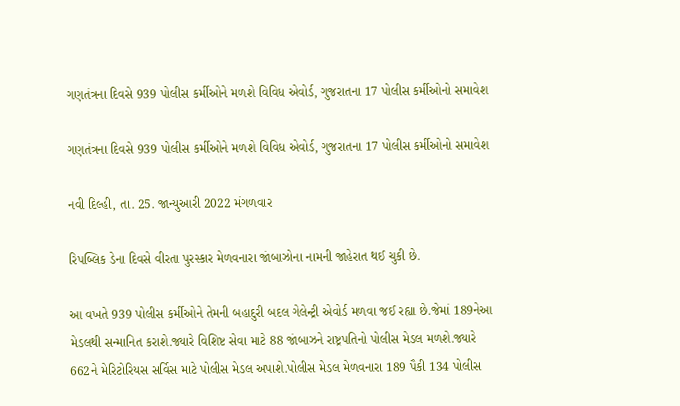ગણતંત્રના દિવસે 939 પોલીસ કર્મીઓને મળશે વિવિધ એવોર્ડ, ગુજરાતના 17 પોલીસ કર્મીઓનો સમાવેશ

ગણતંત્રના દિવસે 939 પોલીસ કર્મીઓને મળશે વિવિધ એવોર્ડ, ગુજરાતના 17 પોલીસ કર્મીઓનો સમાવેશ

નવી દિલ્હી, તા. 25. જાન્યુઆરી 2022 મંગળવાર

રિપબ્લિક ડેના દિવસે વીરતા પુરસ્કાર મેળવનારા જાંબાઝોના નામની જાહેરાત થઈ ચુકી છે.

આ વખતે 939 પોલીસ કર્મીઓને તેમની બહાદુરી બદલ ગેલેન્ટ્રી એવોર્ડ મળવા જઈ રહ્યા છે.જેમાં 189નેઆ મેડલથી સન્માનિત કરાશે.જ્યારે વિશિષ્ટ સેવા માટે 88 જાંબાઝને રાષ્ટ્રપતિનો પોલીસ મેડલ મળશે.જ્યારે 662ને મેરિટોરિયસ સર્વિસ માટે પોલીસ મેડલ અપાશે.પોલીસ મેડલ મેળવનારા 189 પૈકી 134 પોલીસ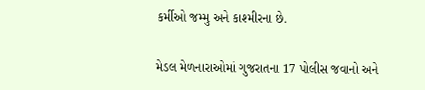કર્મીઓ જમ્મુ અને કાશ્મીરના છે.

મેડલ મેળનારાઓમાં ગુજરાતના 17 પોલીસ જવાનો અને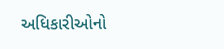અધિકારીઓનો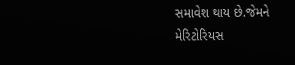સમાવેશ થાય છે.જેમને મેરિટોરિયસ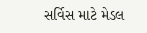સર્વિસ માટે મેડલ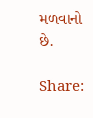મળવાનો છે.

Share: